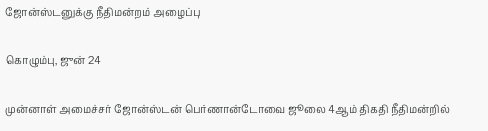ஜோன்ஸ்டனுக்கு நீதிமன்றம் அழைப்பு

கொழும்பு, ஜுன் 24

முன்னாள் அமைச்சர் ஜோன்ஸ்டன் பெர்ணான்டோவை ஜூலை 4ஆம் திகதி நீதிமன்றில்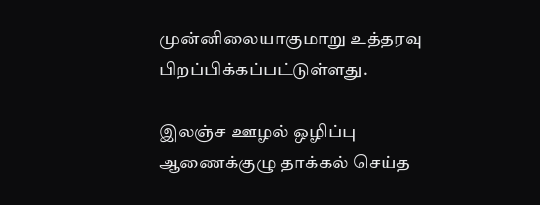முன்னிலையாகுமாறு உத்தரவு பிறப்பிக்கப்பட்டுள்ளது.

இலஞ்ச ஊழல் ஒழிப்பு ஆணைக்குழு தாக்கல் செய்த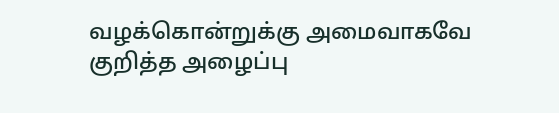வழக்கொன்றுக்கு அமைவாகவே குறித்த அழைப்பு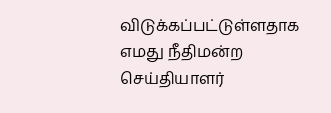விடுக்கப்பட்டுள்ளதாக எமது நீதிமன்ற செய்தியாளர்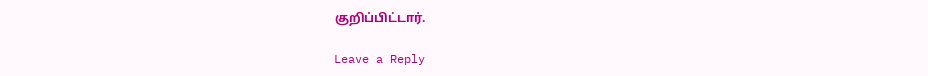குறிப்பிட்டார்.

Leave a Reply